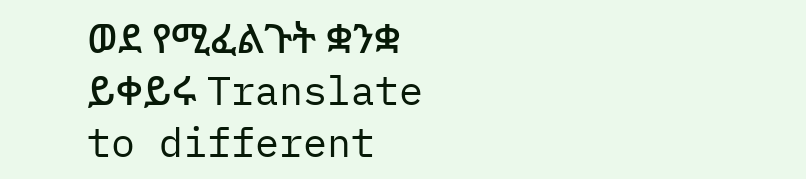ወደ የሚፈልጉት ቋንቋ ይቀይሩ Translate to different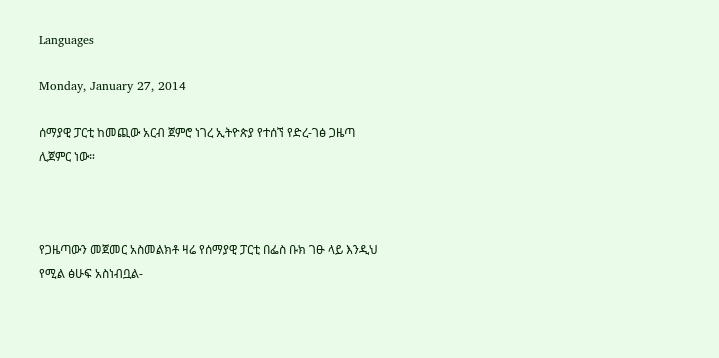Languages

Monday, January 27, 2014

ሰማያዊ ፓርቲ ከመጪው አርብ ጀምሮ ነገረ ኢትዮጵያ የተሰኘ የድረ-ገፅ ጋዜጣ ሊጀምር ነው።



የጋዜጣውን መጀመር አስመልክቶ ዛሬ የሰማያዊ ፓርቲ በፌስ ቡክ ገፁ ላይ እንዲህ የሚል ፅሁፍ አስነብቧል-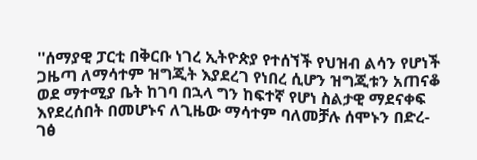''ሰማያዊ ፓርቲ በቅርቡ ነገረ ኢትዮጵያ የተሰኘች የህዝብ ልሳን የሆነች ጋዜጣ ለማሳተም ዝግጂት እያደረገ የነበረ ሲሆን ዝግጂቱን አጠናቆ ወደ ማተሚያ ቤት ከገባ በኋላ ግን ከፍተኛ የሆነ ስልታዊ ማደናቀፍ እየደረሰበት በመሆኑና ለጊዜው ማሳተም ባለመቻሉ ሰሞኑን በድረ-ገፅ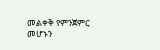መልቀቅ የምንጀምር መሆኑን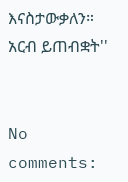እናስታውቃለን።
አርብ ይጠብቋት''


No comments: